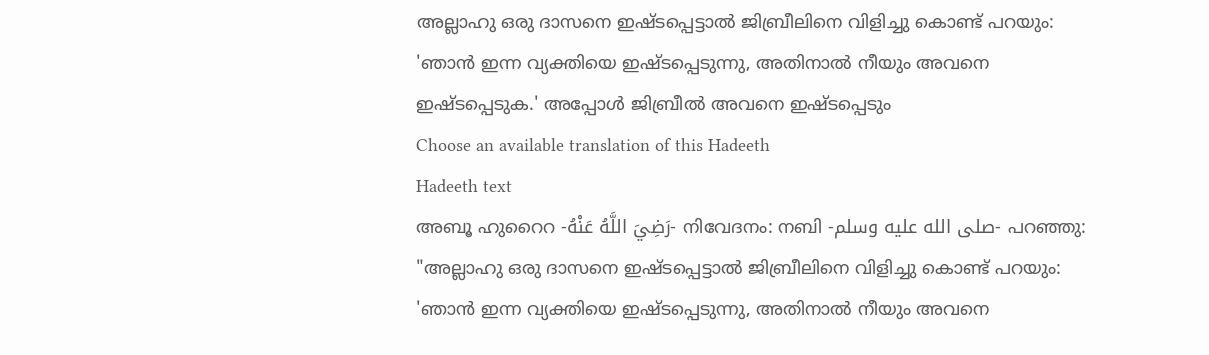അല്ലാഹു ഒരു ദാസനെ ഇഷ്ടപ്പെട്ടാൽ ജിബ്രീലിനെ വിളിച്ചു കൊണ്ട് പറയും: 'ഞാൻ ഇന്ന വ്യക്തിയെ ഇഷ്ടപ്പെടുന്നു, അതിനാൽ നീയും അവനെ ഇഷ്ടപ്പെടുക.' അപ്പോൾ ജിബ്രീൽ അവനെ ഇഷ്ടപ്പെടും
Choose an available translation of this Hadeeth
Hadeeth text
അബൂ ഹുറൈറ -رَضِيَ اللَّهُ عَنْهُ- നിവേദനം: നബി -صلى الله عليه وسلم- പറഞ്ഞു: "അല്ലാഹു ഒരു ദാസനെ ഇഷ്ടപ്പെട്ടാൽ ജിബ്രീലിനെ വിളിച്ചു കൊണ്ട് പറയും: 'ഞാൻ ഇന്ന വ്യക്തിയെ ഇഷ്ടപ്പെടുന്നു, അതിനാൽ നീയും അവനെ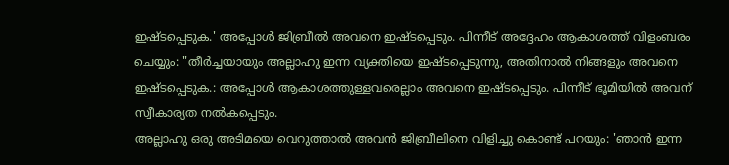ഇഷ്ടപ്പെടുക.' അപ്പോൾ ജിബ്രീൽ അവനെ ഇഷ്ടപ്പെടും. പിന്നീട് അദ്ദേഹം ആകാശത്ത് വിളംബരം ചെയ്യും: "തീർച്ചയായും അല്ലാഹു ഇന്ന വ്യക്തിയെ ഇഷ്ടപ്പെടുന്നു, അതിനാൽ നിങ്ങളും അവനെ ഇഷ്ടപ്പെടുക.: അപ്പോൾ ആകാശത്തുള്ളവരെല്ലാം അവനെ ഇഷ്ടപ്പെടും. പിന്നീട് ഭൂമിയിൽ അവന് സ്വീകാര്യത നൽകപ്പെടും.
അല്ലാഹു ഒരു അടിമയെ വെറുത്താൽ അവൻ ജിബ്രീലിനെ വിളിച്ചു കൊണ്ട് പറയും: 'ഞാൻ ഇന്ന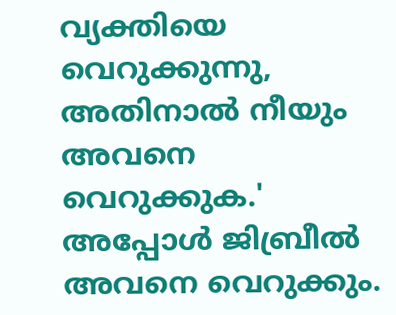വ്യക്തിയെ വെറുക്കുന്നു, അതിനാൽ നീയും അവനെ വെറുക്കുക.' അപ്പോൾ ജിബ്രീൽ അവനെ വെറുക്കും.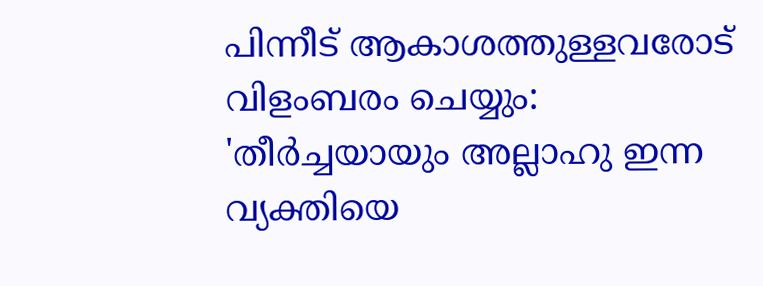പിന്നീട് ആകാശത്തുള്ളവരോട് വിളംബരം ചെയ്യും: 'തീർച്ചയായും അല്ലാഹു ഇന്ന വ്യക്തിയെ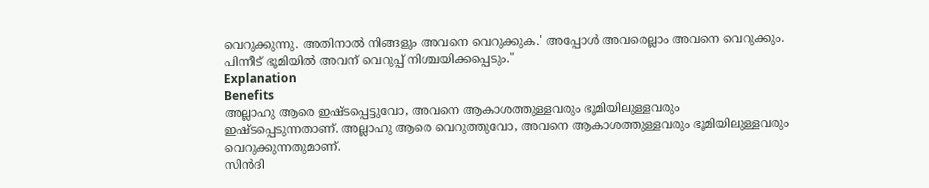വെറുക്കുന്നു. അതിനാൽ നിങ്ങളും അവനെ വെറുക്കുക.' അപ്പോൾ അവരെല്ലാം അവനെ വെറുക്കും. പിന്നീട് ഭൂമിയിൽ അവന് വെറുപ്പ് നിശ്ചയിക്കപ്പെടും."
Explanation
Benefits
അല്ലാഹു ആരെ ഇഷ്ടപ്പെട്ടുവോ, അവനെ ആകാശത്തുള്ളവരും ഭൂമിയിലുള്ളവരും ഇഷ്ടപ്പെടുന്നതാണ്. അല്ലാഹു ആരെ വെറുത്തുവോ, അവനെ ആകാശത്തുള്ളവരും ഭൂമിയിലുള്ളവരും വെറുക്കുന്നതുമാണ്.
സിൻദി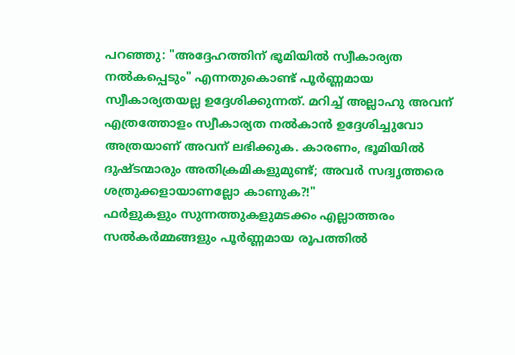പറഞ്ഞു: "അദ്ദേഹത്തിന് ഭൂമിയിൽ സ്വീകാര്യത നൽകപ്പെടും" എന്നതുകൊണ്ട് പൂർണ്ണമായ സ്വീകാര്യതയല്ല ഉദ്ദേശിക്കുന്നത്. മറിച്ച് അല്ലാഹു അവന് എത്രത്തോളം സ്വീകാര്യത നൽകാൻ ഉദ്ദേശിച്ചുവോ അത്രയാണ് അവന് ലഭിക്കുക. കാരണം, ഭൂമിയിൽ ദുഷ്ടന്മാരും അതിക്രമികളുമുണ്ട്; അവർ സദ്വൃത്തരെ ശത്രുക്കളായാണല്ലോ കാണുക?!"
ഫർളുകളും സുന്നത്തുകളുമടക്കം എല്ലാത്തരം സൽകർമ്മങ്ങളും പൂർണ്ണമായ രൂപത്തിൽ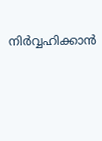നിർവ്വഹിക്കാൻ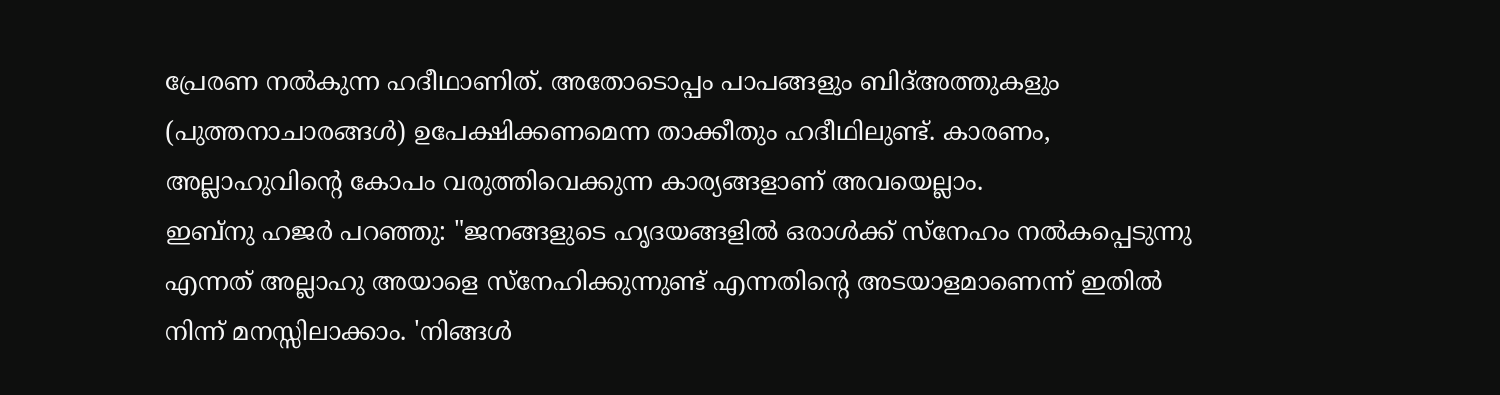പ്രേരണ നൽകുന്ന ഹദീഥാണിത്. അതോടൊപ്പം പാപങ്ങളും ബിദ്അത്തുകളും (പുത്തനാചാരങ്ങൾ) ഉപേക്ഷിക്കണമെന്ന താക്കീതും ഹദീഥിലുണ്ട്. കാരണം, അല്ലാഹുവിന്റെ കോപം വരുത്തിവെക്കുന്ന കാര്യങ്ങളാണ് അവയെല്ലാം.
ഇബ്നു ഹജർ പറഞ്ഞു: "ജനങ്ങളുടെ ഹൃദയങ്ങളിൽ ഒരാൾക്ക് സ്നേഹം നൽകപ്പെടുന്നു എന്നത് അല്ലാഹു അയാളെ സ്നേഹിക്കുന്നുണ്ട് എന്നതിൻ്റെ അടയാളമാണെന്ന് ഇതിൽ നിന്ന് മനസ്സിലാക്കാം. 'നിങ്ങൾ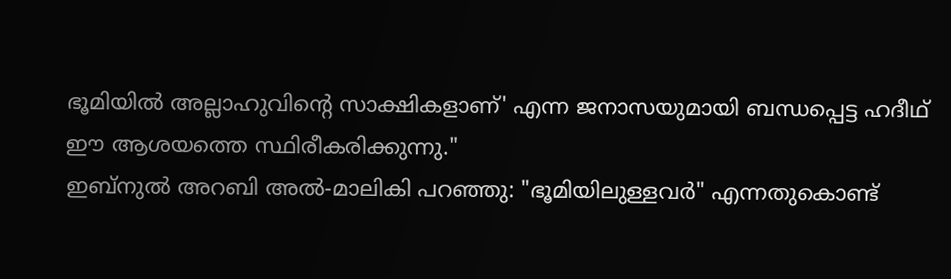ഭൂമിയിൽ അല്ലാഹുവിന്റെ സാക്ഷികളാണ്' എന്ന ജനാസയുമായി ബന്ധപ്പെട്ട ഹദീഥ് ഈ ആശയത്തെ സ്ഥിരീകരിക്കുന്നു."
ഇബ്നുൽ അറബി അൽ-മാലികി പറഞ്ഞു: "ഭൂമിയിലുള്ളവർ" എന്നതുകൊണ്ട്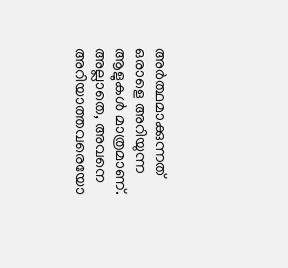അർത്ഥമാക്കുന്നത് ഒരാളെ അറിയുന്ന ആളുകൾ മാത്രമാണ്. അല്ലാതെ, അവനെ അറിയാത്തവരെയോ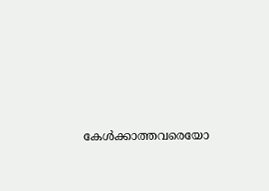കേൾക്കാത്തവരെയോ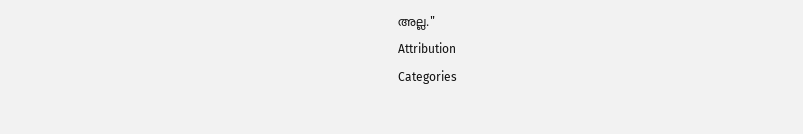അല്ല."
Attribution
Categories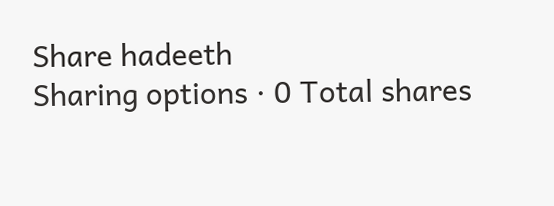Share hadeeth
Sharing options · 0 Total shares